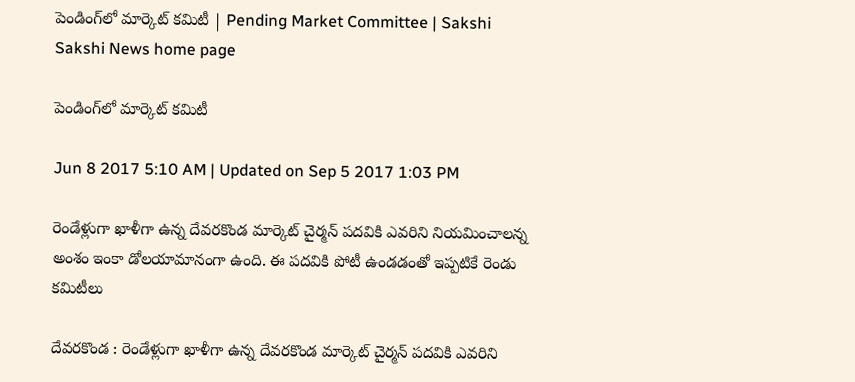పెండింగ్‌లో మార్కెట్‌ కమిటీ | Pending Market Committee | Sakshi
Sakshi News home page

పెండింగ్‌లో మార్కెట్‌ కమిటీ

Jun 8 2017 5:10 AM | Updated on Sep 5 2017 1:03 PM

రెండేళ్లుగా ఖాళీగా ఉన్న దేవరకొండ మార్కెట్‌ చైర్మన్‌ పదవికి ఎవరిని నియమించాలన్న అంశం ఇంకా డోలయామానంగా ఉంది. ఈ పదవికి పోటీ ఉండడంతో ఇప్పటికే రెండు కమిటీలు

దేవరకొండ : రెండేళ్లుగా ఖాళీగా ఉన్న దేవరకొండ మార్కెట్‌ చైర్మన్‌ పదవికి ఎవరిని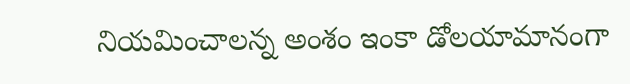నియమించాలన్న అంశం ఇంకా డోలయామానంగా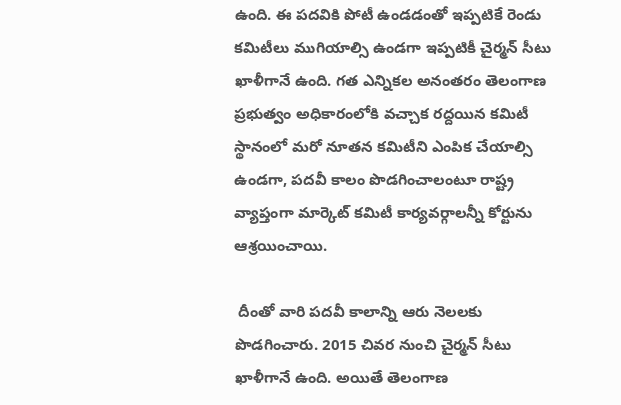ఉంది. ఈ పదవికి పోటీ ఉండడంతో ఇప్పటికే రెండు కమిటీలు ముగియాల్సి ఉండగా ఇప్పటికీ చైర్మన్‌ సీటు ఖాళీగానే ఉంది. గత ఎన్నికల అనంతరం తెలంగాణ ప్రభుత్వం అధికారంలోకి వచ్చాక రద్దయిన కమిటీ స్థానంలో మరో నూతన కమిటీని ఎంపిక చేయాల్సి ఉండగా, పదవీ కాలం పొడగించాలంటూ రాష్ట్ర వ్యాప్తంగా మార్కెట్‌ కమిటీ కార్యవర్గాలన్నీ కోర్టును ఆశ్రయించాయి.

 దీంతో వారి పదవీ కాలాన్ని ఆరు నెలలకు పొడగించారు. 2015 చివర నుంచి చైర్మన్‌ సీటు ఖాళీగానే ఉంది. అయితే తెలంగాణ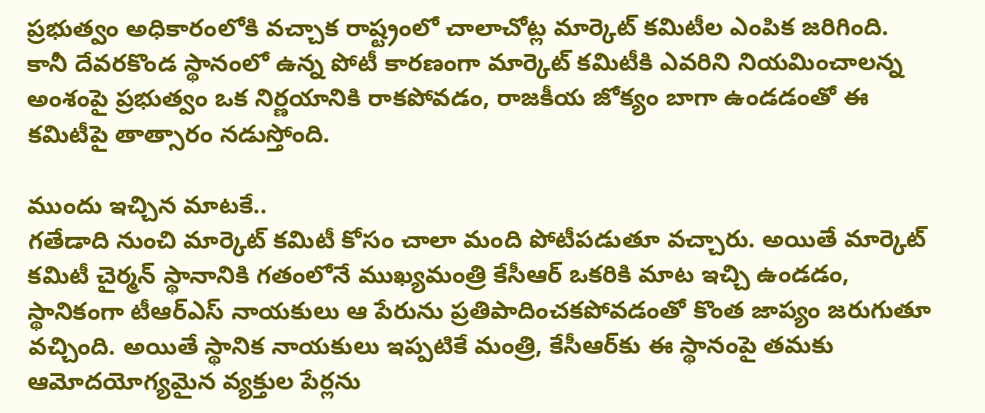ప్రభుత్వం అధికారంలోకి వచ్చాక రాష్ట్రంలో చాలాచోట్ల మార్కెట్‌ కమిటీల ఎంపిక జరిగింది. కానీ దేవరకొండ స్థానంలో ఉన్న పోటీ కారణంగా మార్కెట్‌ కమిటీకి ఎవరిని నియమించాలన్న అంశంపై ప్రభుత్వం ఒక నిర్ణయానికి రాకపోవడం, రాజకీయ జోక్యం బాగా ఉండడంతో ఈ కమిటీపై తాత్సారం నడుస్తోంది.

ముందు ఇచ్చిన మాటకే..
గతేడాది నుంచి మార్కెట్‌ కమిటీ కోసం చాలా మంది పోటీపడుతూ వచ్చారు. అయితే మార్కెట్‌ కమిటీ చైర్మన్‌ స్థానానికి గతంలోనే ముఖ్యమంత్రి కేసీఆర్‌ ఒకరికి మాట ఇచ్చి ఉండడం, స్థానికంగా టీఆర్‌ఎస్‌ నాయకులు ఆ పేరును ప్రతిపాదించకపోవడంతో కొంత జాప్యం జరుగుతూ వచ్చింది. అయితే స్థానిక నాయకులు ఇప్పటికే మంత్రి, కేసీఆర్‌కు ఈ స్థానంపై తమకు ఆమోదయోగ్యమైన వ్యక్తుల పేర్లను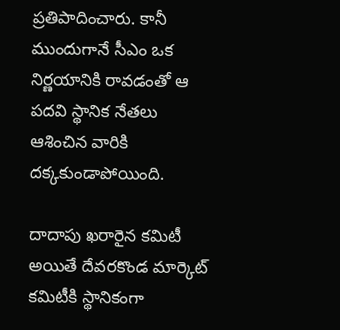ప్రతిపాదించారు. కానీ ముందుగానే సీఎం ఒక నిర్ణయానికి రావడంతో ఆ పదవి స్థానిక నేతలు ఆశించిన వారికి దక్కకుండాపోయింది.

దాదాపు ఖరారైన కమిటీ
అయితే దేవరకొండ మార్కెట్‌ కమిటీకి స్థానికంగా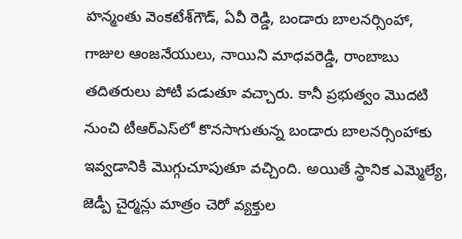హన్మంతు వెంకటేశ్‌గౌడ్, ఏవీ రెడ్డి, బండారు బాలనర్సింహా, గాజుల ఆంజనేయులు, నాయిని మాధవరెడ్డి, రాంబాబు తదితరులు పోటీ పడుతూ వచ్చారు. కానీ ప్రభుత్వం మొదటి నుంచి టీఆర్‌ఎస్‌లో కొనసాగుతున్న బండారు బాలనర్సింహాకు ఇవ్వడానికి మొగ్గుచూపుతూ వచ్చింది. అయితే స్థానిక ఎమ్మెల్యే, జెడ్పీ చైర్మన్లు మాత్రం చెరో వ్యక్తుల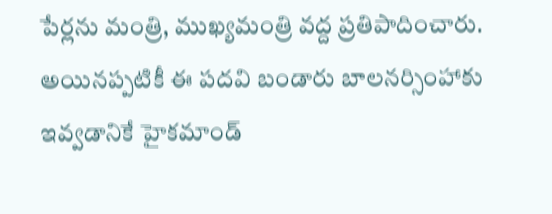పేర్లను మంత్రి, ముఖ్యమంత్రి వద్ద ప్రతిపాదించారు. అయినప్పటికీ ఈ పదవి బండారు బాలనర్సింహాకు ఇవ్వడానికే హైకమాండ్‌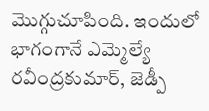మొగ్గుచూపింది. ఇందులో భాగంగానే ఎమ్మెల్యే రవీంద్రకుమార్, జెడ్పీ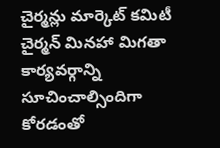చైర్మన్లు మార్కెట్‌ కమిటీ చైర్మన్‌ మినహా మిగతా కార్యవర్గాన్ని సూచించాల్సిందిగా కోరడంతో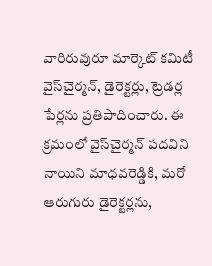వారిరువురూ మార్కెట్‌ కమిటీ వైస్‌చైర్మన్, డైరెక్టర్లు, ట్రెడర్ల పేర్లను ప్రతిపాదించారు. ఈ క్రమంలో వైస్‌చైర్మన్‌ పదవిని నాయిని మాధవరెడ్డికి, మరో ఆరుగురు డైరెక్టర్లను,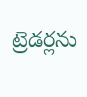ట్రెడర్లను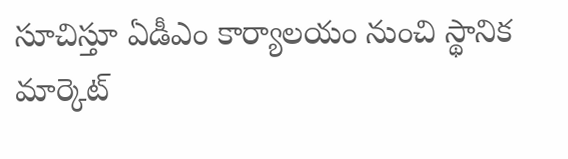సూచిస్తూ ఏడీఎం కార్యాలయం నుంచి స్థానిక మార్కెట్‌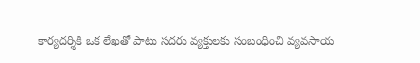కార్యదర్శికి ఒక లేఖతో పాటు సదరు వ్యక్తులకు సంబంధించి వ్యవసాయ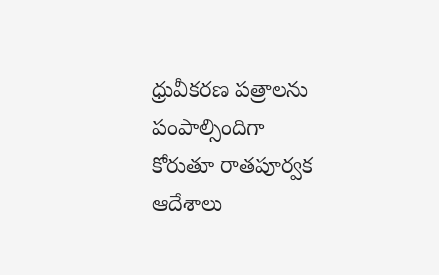ధ్రువీకరణ పత్రాలను పంపాల్సిందిగా కోరుతూ రాతపూర్వక ఆదేశాలు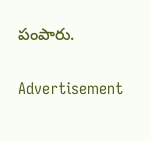పంపారు.

Advertisement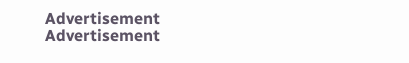Advertisement
Advertisement